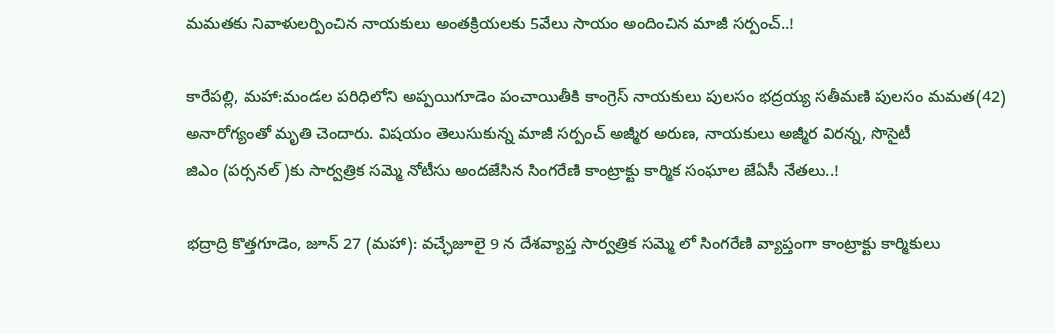మమతకు నివాళులర్పించిన నాయకులు అంతక్రియలకు 5వేలు సాయం అందించిన మాజీ సర్పంచ్..!

కారేపల్లి, మహా:మండల పరిధిలోని అప్పయిగూడెం పంచాయితీకి కాంగ్రెస్ నాయకులు పులసం భద్రయ్య సతీమణి పులసం మమత(42) అనారోగ్యంతో మృతి చెందారు. విషయం తెలుసుకున్న మాజీ సర్పంచ్ అజ్మీర అరుణ, నాయకులు అజ్మీర విరన్న, సొసైటీ
జిఎం (పర్సనల్ )కు సార్వత్రిక సమ్మె నోటీసు అందజేసిన సింగరేణి కాంట్రాక్టు కార్మిక సంఘాల జేఏసీ నేతలు..!

భద్రాద్రి కొత్తగూడెం, జూన్ 27 (మహా): వచ్ఛేజూలై 9 న దేశవ్యాప్త సార్వత్రిక సమ్మె లో సింగరేణి వ్యాప్తంగా కాంట్రాక్టు కార్మికులు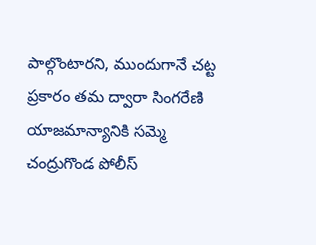పాల్గొంటారని, ముందుగానే చట్ట ప్రకారం తమ ద్వారా సింగరేణి యాజమాన్యానికి సమ్మె
చంద్రుగొండ పోలీస్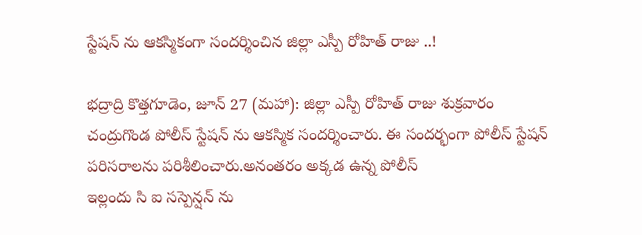స్టేషన్ ను ఆకస్మికంగా సందర్శించిన జిల్లా ఎస్పీ రోహిత్ రాజు ..!

భద్రాద్రి కొత్తగూడెం, జూన్ 27 (మహా): జిల్లా ఎస్పీ రోహిత్ రాజు శుక్రవారం చంద్రుగొండ పోలీస్ స్టేషన్ ను ఆకస్మిక సందర్శించారు. ఈ సందర్భంగా పోలీస్ స్టేషన్ పరిసరాలను పరిశీలించారు.అనంతరం అక్కడ ఉన్న పోలీస్
ఇల్లందు సి ఐ సస్పెన్షన్ ను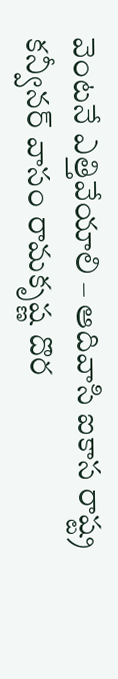వెంటనే ఎత్తివేయాలి – ఆదివాసి ఐకాస రాష్ట్ర కన్వీనర్ వాసం రామకృష్ణ దొర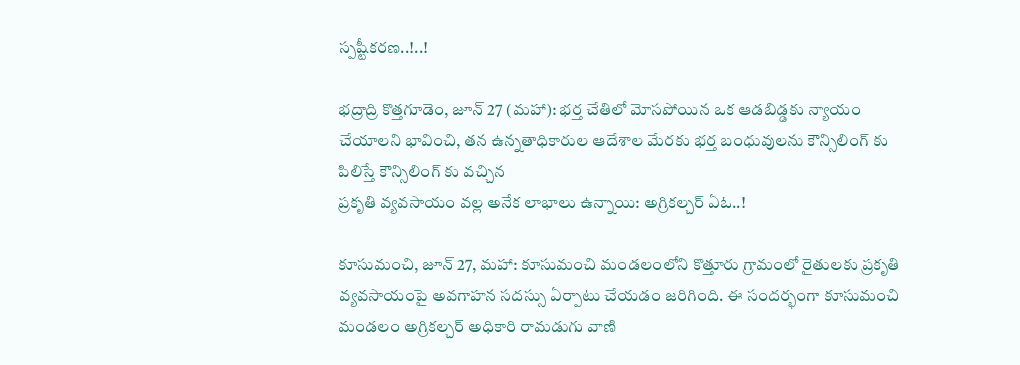స్పష్టీకరణ..!..!

భద్రాద్రి కొత్తగూడెం, జూన్ 27 (మహా): భర్త చేతిలో మోసపోయిన ఒక ఆడబిడ్డకు న్యాయం చేయాలని భావించి, తన ఉన్నతాధికారుల ఆదేశాల మేరకు భర్త బంధువులను కౌన్సిలింగ్ కు పిలిస్తే కౌన్సిలింగ్ కు వచ్చిన
ప్రకృతి వ్యవసాయం వల్ల అనేక లాభాలు ఉన్నాయి: అగ్రికల్చర్ ఏఓ..!

కూసుమంచి, జూన్ 27, మహా: కూసుమంచి మండలంలోని కొత్తూరు గ్రామంలో రైతులకు ప్రకృతి వ్యవసాయంపై అవగాహన సదస్సు ఏర్పాటు చేయడం జరిగింది. ఈ సందర్భంగా కూసుమంచి మండలం అగ్రికల్చర్ అధికారి రామడుగు వాణి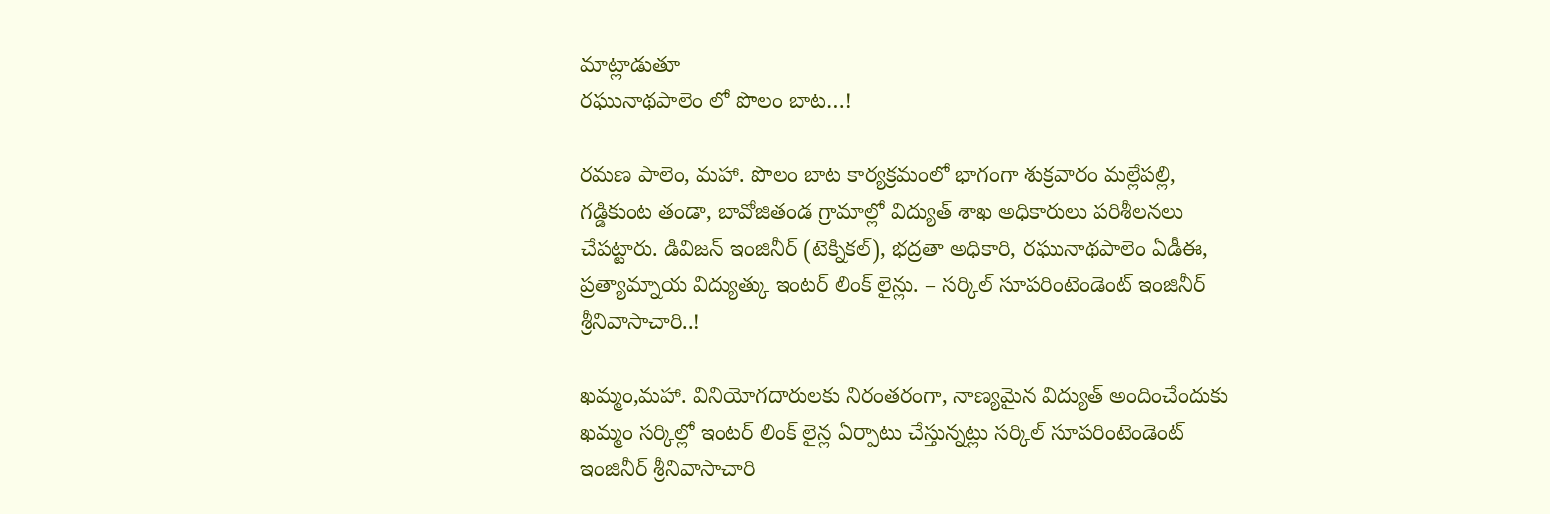మాట్లాడుతూ
రఘునాథపాలెం లో పొలం బాట…!

రమణ పాలెం, మహా. పొలం బాట కార్యక్రమంలో భాగంగా శుక్రవారం మల్లేపల్లి, గడ్డికుంట తండా, బావోజితండ గ్రామాల్లో విద్యుత్ శాఖ అధికారులు పరిశీలనలు చేపట్టారు. డివిజన్ ఇంజినీర్ (టెక్నికల్), భద్రతా అధికారి, రఘునాథపాలెం ఏడీఈ,
ప్రత్యామ్నాయ విద్యుత్కు ఇంటర్ లింక్ లైన్లు. – సర్కిల్ సూపరింటెండెంట్ ఇంజినీర్ శ్రీనివాసాచారి..!

ఖమ్మం,మహా. వినియోగదారులకు నిరంతరంగా, నాణ్యమైన విద్యుత్ అందించేందుకు ఖమ్మం సర్కిల్లో ఇంటర్ లింక్ లైన్ల ఏర్పాటు చేస్తున్నట్లు సర్కిల్ సూపరింటెండెంట్ ఇంజినీర్ శ్రీనివాసాచారి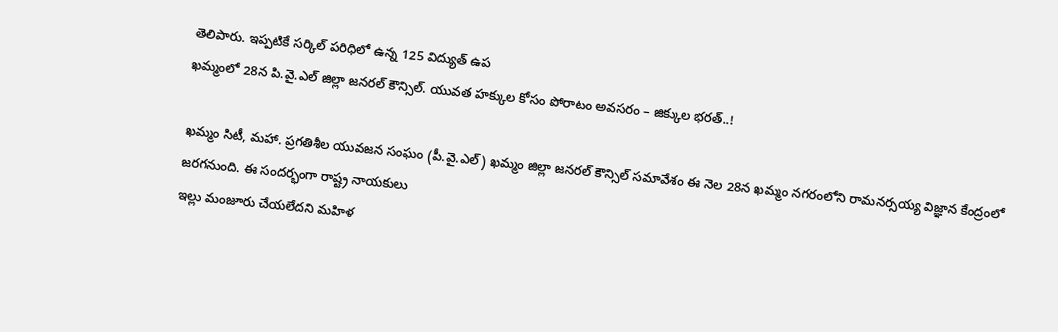తెలిపారు. ఇప్పటికే సర్కిల్ పరిధిలో ఉన్న 125 విద్యుత్ ఉప
ఖమ్మంలో 28న పి.వై.ఎల్ జిల్లా జనరల్ కౌన్సిల్. యువత హక్కుల కోసం పోరాటం అవసరం – జిక్కుల భరత్..!

ఖమ్మం సిటీ, మహా. ప్రగతిశీల యువజన సంఘం (పీ.వై.ఎల్) ఖమ్మం జిల్లా జనరల్ కౌన్సిల్ సమావేశం ఈ నెల 28న ఖమ్మం నగరంలోని రామనర్సయ్య విజ్ఞాన కేంద్రంలో జరగనుంది. ఈ సందర్భంగా రాష్ట్ర నాయకులు
ఇల్లు మంజూరు చేయలేదని మహిళ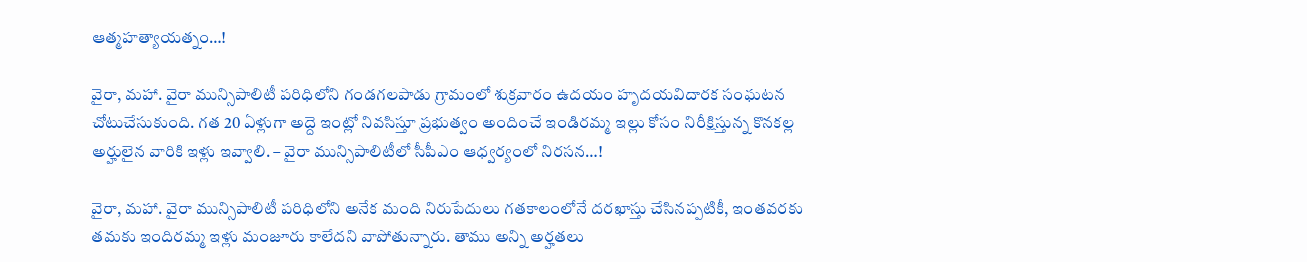ఆత్మహత్యాయత్నం…!

వైరా, మహా. వైరా మున్సిపాలిటీ పరిధిలోని గండగలపాడు గ్రామంలో శుక్రవారం ఉదయం హృదయవిదారక సంఘటన చోటుచేసుకుంది. గత 20 ఏళ్లుగా అద్దె ఇంట్లో నివసిస్తూ ప్రభుత్వం అందించే ఇండిరమ్మ ఇల్లు కోసం నిరీక్షిస్తున్న కొనకల్ల
అర్హులైన వారికి ఇళ్లు ఇవ్వాలి. – వైరా మున్సిపాలిటీలో సీపీఎం ఆధ్వర్యంలో నిరసన…!

వైరా, మహా. వైరా మున్సిపాలిటీ పరిధిలోని అనేక మంది నిరుపేదులు గతకాలంలోనే దరఖాస్తు చేసినప్పటికీ, ఇంతవరకు తమకు ఇందిరమ్మ ఇళ్లు మంజూరు కాలేదని వాపోతున్నారు. తాము అన్ని అర్హతలు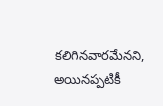కలిగినవారమేనని, అయినప్పటికీ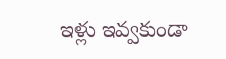ఇళ్లు ఇవ్వకుండా